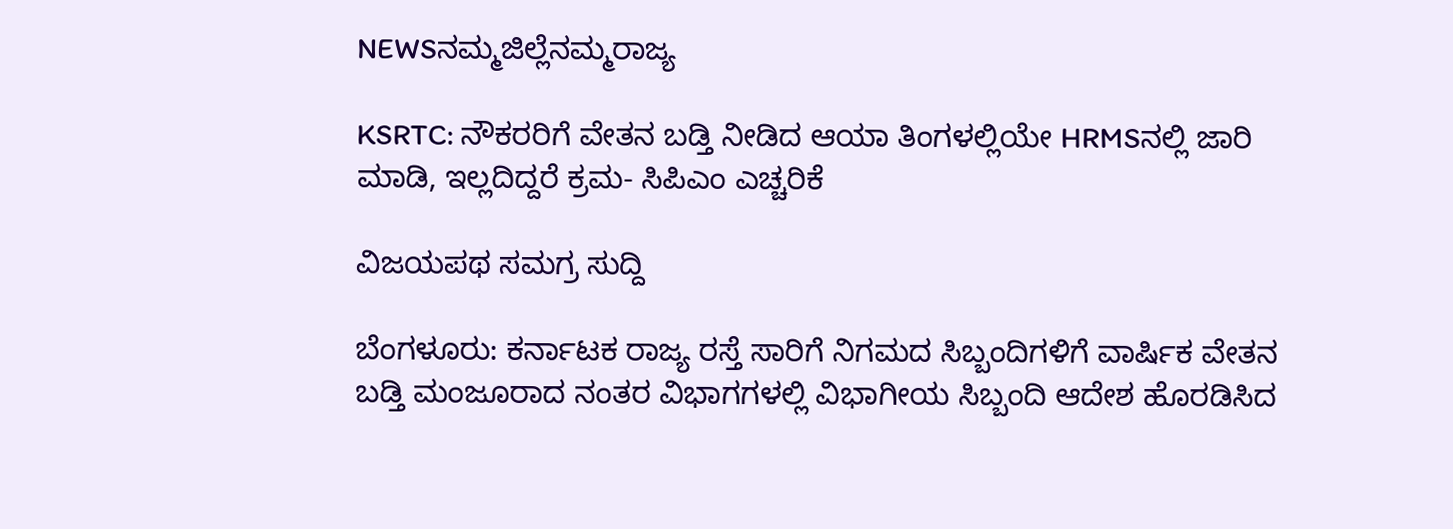NEWSನಮ್ಮಜಿಲ್ಲೆನಮ್ಮರಾಜ್ಯ

KSRTC: ನೌಕರರಿಗೆ ವೇತನ ಬಡ್ತಿ ನೀಡಿದ ಆಯಾ ತಿಂಗಳಲ್ಲಿಯೇ HRMSನಲ್ಲಿ ಜಾರಿ ಮಾಡಿ, ಇಲ್ಲದಿದ್ದರೆ ಕ್ರಮ- ಸಿಪಿಎಂ ಎಚ್ಚರಿಕೆ

ವಿಜಯಪಥ ಸಮಗ್ರ ಸುದ್ದಿ

ಬೆಂಗಳೂರು: ಕರ್ನಾಟಕ ರಾಜ್ಯ ರಸ್ತೆ ಸಾರಿಗೆ ನಿಗಮದ ಸಿಬ್ಬಂದಿಗಳಿಗೆ ವಾರ್ಷಿಕ ವೇತನ ಬಡ್ತಿ ಮಂಜೂರಾದ ನಂತರ ವಿಭಾಗಗಳಲ್ಲಿ ವಿಭಾಗೀಯ ಸಿಬ್ಬಂದಿ ಆದೇಶ ಹೊರಡಿಸಿದ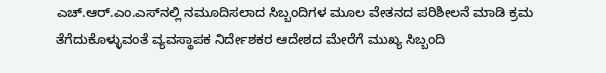ಎಚ್.ಆರ್.ಎಂ.ಎಸ್‌ನಲ್ಲಿ ನಮೂದಿಸಲಾದ ಸಿಬ್ಬಂದಿಗಳ ಮೂಲ ವೇತನದ ಪರಿಶೀಲನೆ ಮಾಡಿ ಕ್ರಮ ತೆಗೆದುಕೊಳ್ಳುವಂತೆ ವ್ಯವಸ್ಥಾಪಕ ನಿರ್ದೇಶಕರ ಆದೇಶದ ಮೇರೆಗೆ ಮುಖ್ಯ ಸಿಬ್ಬಂದಿ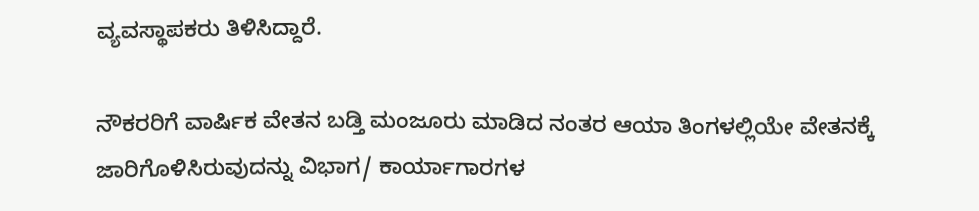ವ್ಯವಸ್ಥಾಪಕರು ತಿಳಿಸಿದ್ದಾರೆ.

ನೌಕರರಿಗೆ ವಾರ್ಷಿಕ ವೇತನ ಬಡ್ತಿ ಮಂಜೂರು ಮಾಡಿದ ನಂತರ ಆಯಾ ತಿಂಗಳಲ್ಲಿಯೇ ವೇತನಕ್ಕೆ ಜಾರಿಗೊಳಿಸಿರುವುದನ್ನು ವಿಭಾಗ/ ಕಾರ್ಯಾಗಾರಗಳ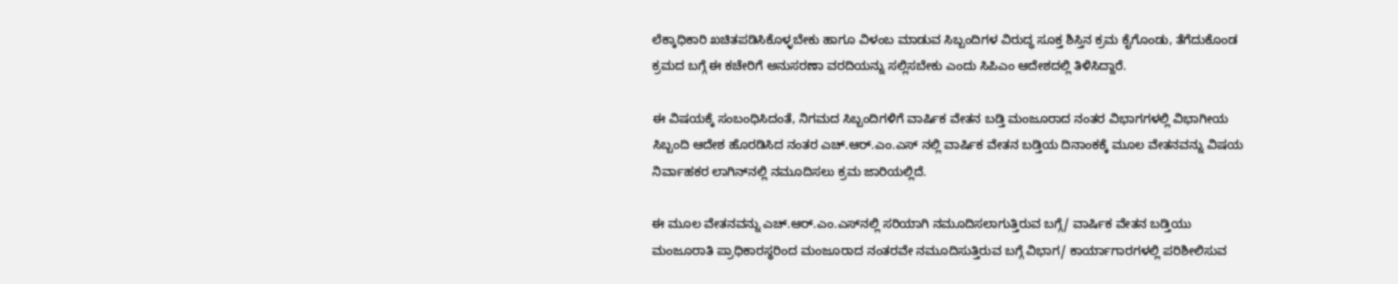ಲೆಕ್ಕಾಧಿಕಾರಿ ಖಚಿತಪಡಿಸಿಕೊಳ್ಳಬೇಕು ಹಾಗೂ ವಿಳಂಬ ಮಾಡುವ ಸಿಬ್ಬಂದಿಗಳ ವಿರುದ್ಧ ಸೂಕ್ತ ಶಿಸ್ತಿನ ಕ್ರಮ ಕೈಗೊಂಡು, ತೆಗೆದುಕೊಂಡ ಕ್ರಮದ ಬಗ್ಗೆ ಈ ಕಚೇರಿಗೆ ಅನುಸರಣಾ ವರದಿಯನ್ನು ಸಲ್ಲಿಸಬೇಕು ಎಂದು ಸಿಪಿಎಂ ಆದೇಶದಲ್ಲಿ ತಿಳಿಸಿದ್ದಾರೆ.

ಈ ವಿಷಯಕ್ಕೆ ಸಂಬಂಧಿಸಿದಂತೆ, ನಿಗಮದ ಸಿಬ್ಬಂದಿಗಳಿಗೆ ವಾರ್ಷಿಕ ವೇತನ ಬಡ್ತಿ ಮಂಜೂರಾದ ನಂತರ ವಿಭಾಗಗಳಲ್ಲಿ ವಿಭಾಗೀಯ ಸಿಬ್ಬಂದಿ ಆದೇಶ ಹೊರಡಿಸಿದ ನಂತರ ಎಚ್.ಆರ್.ಎಂ.ಎಸ್ ನಲ್ಲಿ ವಾರ್ಷಿಕ ವೇತನ ಬಡ್ತಿಯ ದಿನಾಂಕಕ್ಕೆ ಮೂಲ ವೇತನವನ್ನು ವಿಷಯ ನಿರ್ವಾಹಕರ ಲಾಗಿನ್‌ನಲ್ಲಿ ನಮೂದಿಸಲು ಕ್ರಮ ಜಾರಿಯಲ್ಲಿದೆ.

ಈ ಮೂಲ ವೇತನವನ್ನು ಎಚ್.ಆ‌ರ್.ಎಂ.ಎಸ್‌ನಲ್ಲಿ ಸರಿಯಾಗಿ ನಮೂದಿಸಲಾಗುತ್ತಿರುವ ಬಗ್ಗೆ/ ವಾರ್ಷಿಕ ವೇತನ ಬಡ್ತಿಯು ಮಂಜೂರಾತಿ ಪ್ರಾಧಿಕಾರಸ್ಥರಿಂದ ಮಂಜೂರಾದ ನಂತರವೇ ನಮೂದಿಸುತ್ತಿರುವ ಬಗ್ಗೆ ವಿಭಾಗ/ ಕಾರ್ಯಾಗಾರಗಳಲ್ಲಿ ಪರಿಶೀಲಿಸುವ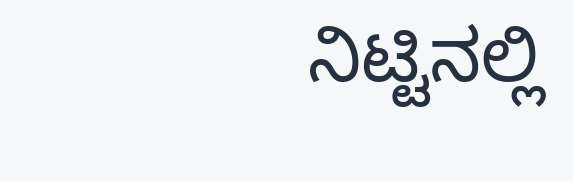ನಿಟ್ಟಿನಲ್ಲಿ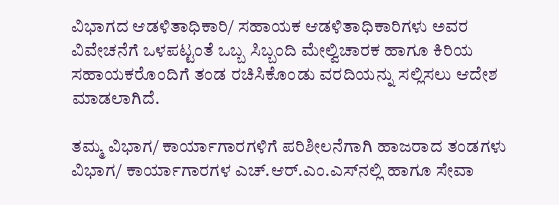ವಿಭಾಗದ ಆಡಳಿತಾಧಿಕಾರಿ/ ಸಹಾಯಕ ಆಡಳಿತಾಧಿಕಾರಿಗಳು ಅವರ ವಿವೇಚನೆಗೆ ಒಳಪಟ್ಟಂತೆ ಒಬ್ಬ ಸಿಬ್ಬಂದಿ ಮೇಲ್ವಿಚಾರಕ ಹಾಗೂ ಕಿರಿಯ ಸಹಾಯಕರೊಂದಿಗೆ ತಂಡ ರಚಿಸಿಕೊಂಡು ವರದಿಯನ್ನು ಸಲ್ಲಿಸಲು ಆದೇಶ ಮಾಡಲಾಗಿದೆ.

ತಮ್ಮ ವಿಭಾಗ/ ಕಾರ್ಯಾಗಾರಗಳಿಗೆ ಪರಿಶೀಲನೆಗಾಗಿ ಹಾಜರಾದ ತಂಡಗಳು ವಿಭಾಗ/ ಕಾರ್ಯಾಗಾರಗಳ ಎಚ್.ಆರ್.ಎಂ.ಎಸ್‌ನಲ್ಲಿ ಹಾಗೂ ಸೇವಾ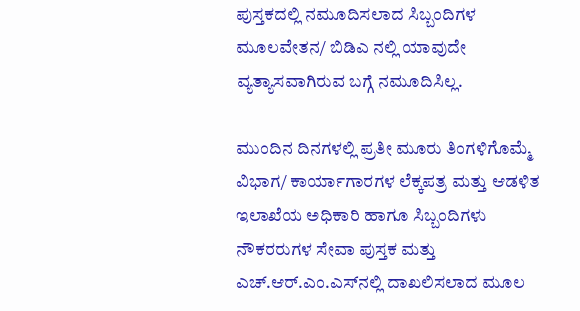ಪುಸ್ತಕದಲ್ಲಿ ನಮೂದಿಸಲಾದ ಸಿಬ್ಬಂದಿಗಳ ಮೂಲವೇತನ/ ಬಿಡಿಎ ನಲ್ಲಿ ಯಾವುದೇ ವ್ಯತ್ಯಾಸವಾಗಿರುವ ಬಗ್ಗೆ ನಮೂದಿಸಿಲ್ಲ.

ಮುಂದಿನ ದಿನಗಳಲ್ಲಿ ಪ್ರತೀ ಮೂರು ತಿಂಗಳಿಗೊಮ್ಮೆ ವಿಭಾಗ/ ಕಾರ್ಯಾಗಾರಗಳ ಲೆಕ್ಕಪತ್ರ ಮತ್ತು ಆಡಳಿತ ಇಲಾಖೆಯ ಅಧಿಕಾರಿ ಹಾಗೂ ಸಿಬ್ಬಂದಿಗಳು ನೌಕರರುಗಳ ಸೇವಾ ಪುಸ್ತಕ ಮತ್ತು ಎಚ್.ಆ‌ರ್.ಎಂ.ಎಸ್‌ನಲ್ಲಿ ದಾಖಲಿಸಲಾದ ಮೂಲ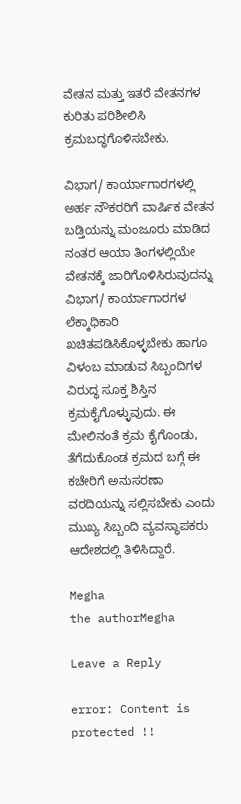ವೇತನ ಮತ್ತು ಇತರೆ ವೇತನಗಳ ಕುರಿತು ಪರಿಶೀಲಿಸಿ ಕ್ರಮಬದ್ಧಗೊಳಿಸಬೇಕು.

ವಿಭಾಗ/ ಕಾರ್ಯಾಗಾರಗಳಲ್ಲಿ ಅರ್ಹ ನೌಕರರಿಗೆ ವಾರ್ಷಿಕ ವೇತನ ಬಡ್ತಿಯನ್ನು ಮಂಜೂರು ಮಾಡಿದ ನಂತರ ಆಯಾ ತಿಂಗಳಲ್ಲಿಯೇ ವೇತನಕ್ಕೆ ಜಾರಿಗೊಳಿಸಿರುವುದನ್ನು ವಿಭಾಗ/ ಕಾರ್ಯಾಗಾರಗಳ ಲೆಕ್ಕಾಧಿಕಾರಿ ಖಚಿತಪಡಿಸಿಕೊಳ್ಳಬೇಕು ಹಾಗೂ ವಿಳಂಬ ಮಾಡುವ ಸಿಬ್ಬಂದಿಗಳ ವಿರುದ್ಧ ಸೂಕ್ತ ಶಿಸ್ತಿನ ಕ್ರಮಕೈಗೊಳ್ಳುವುದು. ಈ ಮೇಲಿನಂತೆ ಕ್ರಮ ಕೈಗೊಂಡು, ತೆಗೆದುಕೊಂಡ ಕ್ರಮದ ಬಗ್ಗೆ ಈ ಕಚೇರಿಗೆ ಅನುಸರಣಾ ವರದಿಯನ್ನು ಸಲ್ಲಿಸಬೇಕು ಎಂದು ಮುಖ್ಯ ಸಿಬ್ಬಂದಿ ವ್ಯವಸ್ಥಾಪಕರು ಆದೇಶದಲ್ಲಿ ತಿಳಿಸಿದ್ದಾರೆ.

Megha
the authorMegha

Leave a Reply

error: Content is protected !!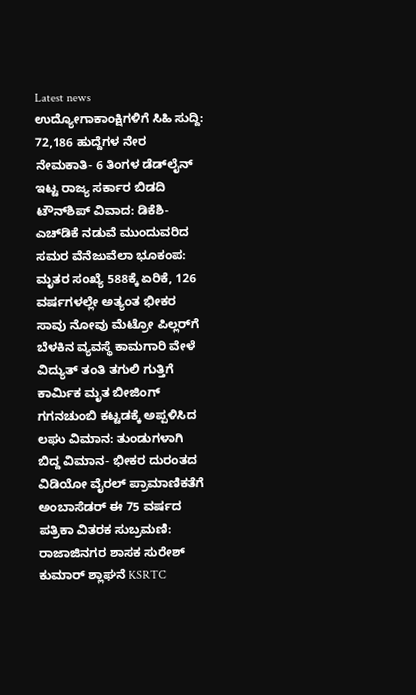Latest news
ಉದ್ಯೋಗಾಕಾಂಕ್ಷಿಗಳಿಗೆ ಸಿಹಿ ಸುದ್ದಿ: 72,186 ಹುದ್ದೆಗಳ ನೇರ ನೇಮಕಾತಿ- 6 ತಿಂಗಳ ಡೆಡ್‌ಲೈನ್ ಇಟ್ಟ ರಾಜ್ಯ ಸರ್ಕಾರ ಬಿಡದಿ ಟೌನ್‌ಶಿಪ್ ವಿವಾದ: ಡಿಕೆಶಿ-ಎಚ್‌ಡಿಕೆ ನಡುವೆ ಮುಂದುವರಿದ ಸಮರ ವೆನೆಜುವೆಲಾ ಭೂಕಂಪ: ಮೃತರ ಸಂಖ್ಯೆ 588ಕ್ಕೆ ಏರಿಕೆ, 126 ವರ್ಷಗಳಲ್ಲೇ ಅತ್ಯಂತ ಭೀಕರ ಸಾವು ನೋವು ಮೆಟ್ರೋ ಪಿಲ್ಲರ್‌ಗೆ ಬೆಳಕಿನ ವ್ಯವಸ್ಥೆ ಕಾಮಗಾರಿ ವೇಳೆ ವಿದ್ಯುತ್ ತಂತಿ ತಗುಲಿ ಗುತ್ತಿಗೆ ಕಾರ್ಮಿಕ ಮೃತ ಬೀಜಿಂಗ್ ಗಗನಚುಂಬಿ ಕಟ್ಟಡಕ್ಕೆ ಅಪ್ಪಳಿಸಿದ ಲಘು ವಿಮಾನ: ತುಂಡುಗಳಾಗಿ ಬಿದ್ದ ವಿಮಾನ- ಭೀಕರ ದುರಂತದ ವಿಡಿಯೋ ವೈರಲ್ ಪ್ರಾಮಾಣಿಕತೆಗೆ ಅಂಬಾಸೆಡರ್‌ ಈ 75 ವರ್ಷದ ಪತ್ರಿಕಾ ವಿತರಕ ಸುಬ್ರಮಣಿ: ರಾಜಾಜಿನಗರ ಶಾಸಕ ಸುರೇಶ್‌ ಕುಮಾರ್‌ ಶ್ಲಾಘನೆ KSRTC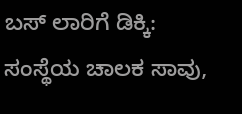ಬಸ್‌ ಲಾರಿಗೆ ಡಿಕ್ಕಿ: ಸಂಸ್ಥೆಯ ಚಾಲಕ ಸಾವು,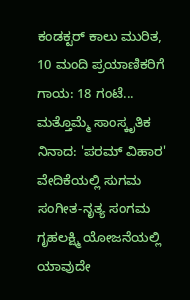ಕಂಡಕ್ಟರ್‌ ಕಾಲು ಮುರಿತ, 10 ಮಂದಿ ಪ್ರಯಾಣಿಕರಿಗೆ ಗಾಯ: 18 ಗಂಟೆ... ಮತ್ತೊಮ್ಮೆ ಸಾಂಸ್ಕೃತಿಕ ನಿನಾದ: 'ಪರಮ್ ವಿಹಾರ' ವೇದಿಕೆಯಲ್ಲಿ ಸುಗಮ ಸಂಗೀತ-ನೃತ್ಯ ಸಂಗಮ ಗೃಹಲಕ್ಷ್ಮಿ ಯೋಜನೆಯಲ್ಲಿ  ಯಾವುದೇ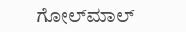ಗೋಲ್‌ಮಾಲ್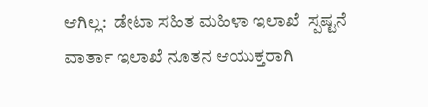ಆಗಿಲ್ಲ:  ಡೇಟಾ ಸಹಿತ ಮಹಿಳಾ ಇಲಾಖೆ  ಸ್ಪಷ್ಟನೆ  ವಾರ್ತಾ ಇಲಾಖೆ ನೂತನ ಆಯುಕ್ತರಾಗಿ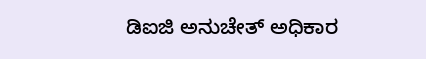ಡಿಐಜಿ ಅನುಚೇತ್ ಅಧಿಕಾರ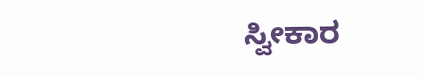ಸ್ವೀಕಾರ